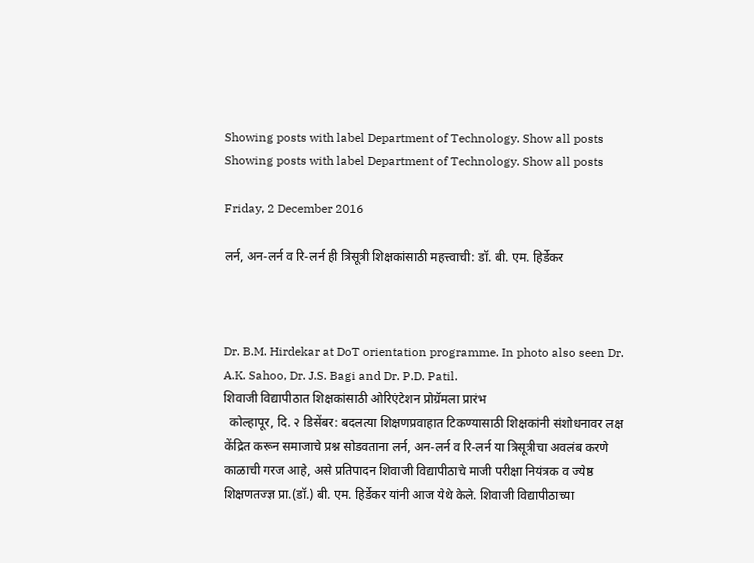Showing posts with label Department of Technology. Show all posts
Showing posts with label Department of Technology. Show all posts

Friday, 2 December 2016

लर्न, अन-लर्न व रि-लर्न ही त्रिसूत्री शिक्षकांसाठी महत्त्वाची: डॉ. बी. एम. हिर्डेकर



Dr. B.M. Hirdekar at DoT orientation programme. In photo also seen Dr. A.K. Sahoo, Dr. J.S. Bagi and Dr. P.D. Patil.
शिवाजी विद्यापीठात शिक्षकांसाठी ओरिएंटेशन प्रोग्रॅमला प्रारंभ
  कोल्हापूर, दि. २ डिसेंबर: बदलत्या शिक्षणप्रवाहात टिकण्यासाठी शिक्षकांनी संशोधनावर लक्ष केंद्रित करून समाजाचे प्रश्न सोडवताना लर्न, अन-लर्न व रि-लर्न या त्रिसूत्रीचा अवलंब करणे काळाची गरज आहे, असे प्रतिपादन शिवाजी विद्यापीठाचे माजी परीक्षा नियंत्रक व ज्येष्ठ शिक्षणतज्ज्ञ प्रा.(डॉ.) बी. एम. हिर्डेकर यांनी आज येथे केले. शिवाजी विद्यापीठाच्या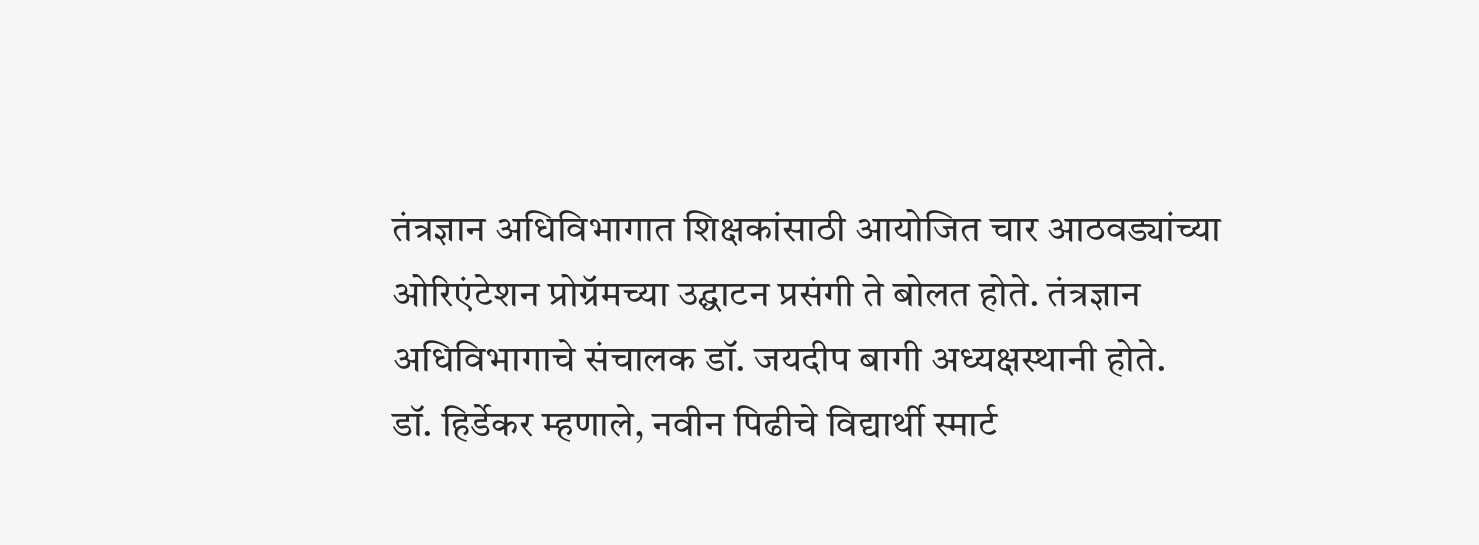तंत्रज्ञान अधिविभागात शिक्षकांसाठी आयोजित चार आठवड्यांच्या ओरिएंटेशन प्रोग्रॅमच्या उद्घाटन प्रसंगी ते बोलत होते. तंत्रज्ञान अधिविभागाचे संचालक डॉ. जयदीप बागी अध्यक्षस्थानी होते.
डॉ. हिर्डेकर म्हणाले, नवीन पिढीचे विद्यार्थी स्मार्ट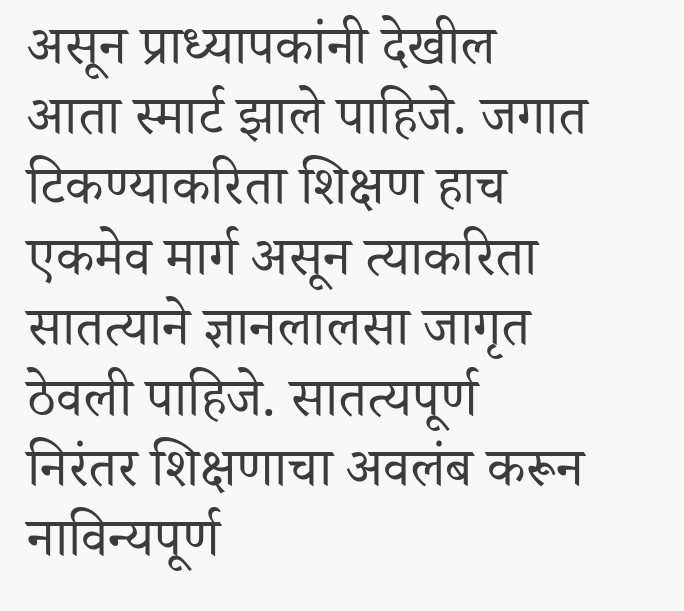असून प्राध्यापकांनी देखील आता स्मार्ट झाले पाहिजे. जगात टिकण्याकरिता शिक्षण हाच एकमेव मार्ग असून त्याकरिता सातत्याने ज्ञानलालसा जागृत ठेवली पाहिजे. सातत्यपूर्ण निरंतर शिक्षणाचा अवलंब करून नाविन्यपूर्ण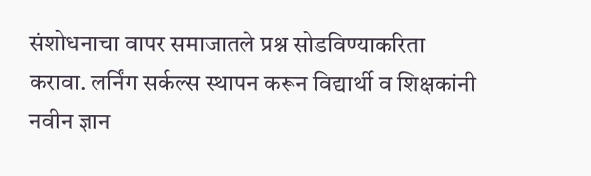संशोधनाचा वापर समाजातले प्रश्न सोडविण्याकरिता करावा. लर्निंग सर्कल्स स्थापन करून विद्यार्थी व शिक्षकांनी नवीन ज्ञान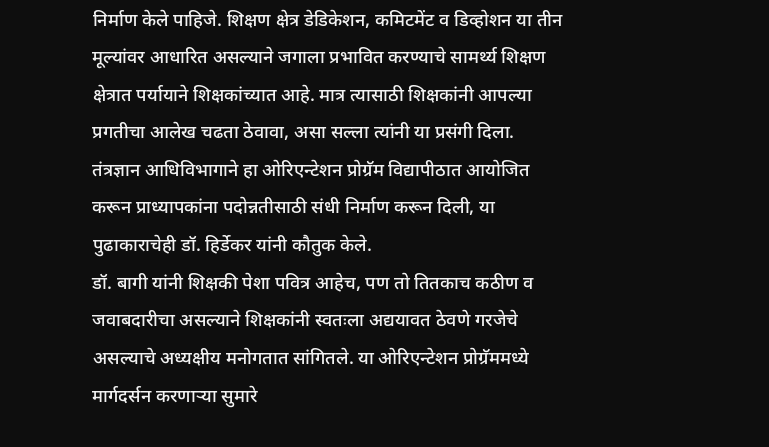निर्माण केले पाहिजे. शिक्षण क्षेत्र डेडिकेशन, कमिटमेंट व डिव्होशन या तीन मूल्यांवर आधारित असल्याने जगाला प्रभावित करण्याचे सामर्थ्य शिक्षण क्षेत्रात पर्यायाने शिक्षकांच्यात आहे. मात्र त्यासाठी शिक्षकांनी आपल्या प्रगतीचा आलेख चढता ठेवावा, असा सल्ला त्यांनी या प्रसंगी दिला.
तंत्रज्ञान आधिविभागाने हा ओरिएन्टेशन प्रोग्रॅम विद्यापीठात आयोजित करून प्राध्यापकांना पदोन्नतीसाठी संधी निर्माण करून दिली, या पुढाकाराचेही डॉ. हिर्डेकर यांनी कौतुक केले.
डॉ. बागी यांनी शिक्षकी पेशा पवित्र आहेच, पण तो तितकाच कठीण व जवाबदारीचा असल्याने शिक्षकांनी स्वतःला अद्ययावत ठेवणे गरजेचे असल्याचे अध्यक्षीय मनोगतात सांगितले. या ओरिएन्टेशन प्रोग्रॅममध्ये मार्गदर्सन करणाऱ्या सुमारे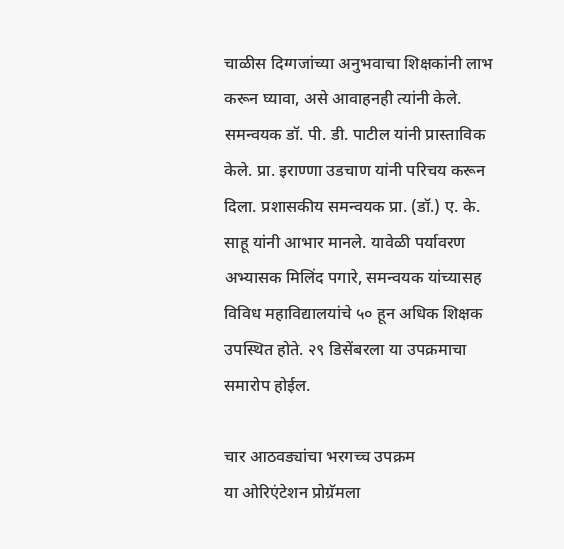चाळीस दिग्गजांच्या अनुभवाचा शिक्षकांनी लाभ करून घ्यावा, असे आवाहनही त्यांनी केले.
समन्वयक डॉ. पी. डी. पाटील यांनी प्रास्ताविक केले. प्रा. इराण्णा उडचाण यांनी परिचय करून दिला. प्रशासकीय समन्वयक प्रा. (डॉ.) ए. के. साहू यांनी आभार मानले. यावेळी पर्यावरण अभ्यासक मिलिंद पगारे, समन्वयक यांच्यासह विविध महाविद्यालयांचे ५० हून अधिक शिक्षक उपस्थित होते. २९ डिसेंबरला या उपक्रमाचा समारोप होईल.

चार आठवड्यांचा भरगच्च उपक्रम
या ओरिएंटेशन प्रोग्रॅमला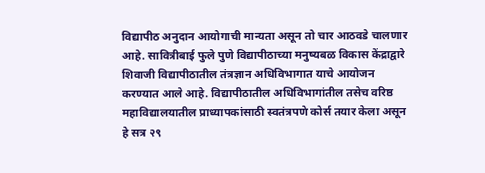विद्यापीठ अनुदान आयोगाची मान्यता असून तो चार आठवडे चालणार आहे. सावित्रीबाई फुले पुणे विद्यापीठाच्या मनुष्यबळ विकास केंद्राद्वारे शिवाजी विद्यापीठातील तंत्रज्ञान अधिविभागात याचे आयोजन करण्यात आले आहे. विद्यापीठातील अधिविभागांतील तसेच वरिष्ठ महाविद्यालयातील प्राध्यापकांसाठी स्वतंत्रपणे कोर्स तयार केला असून हे सत्र २९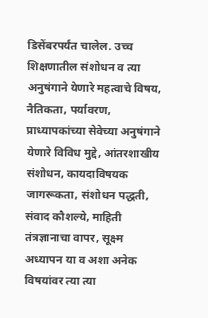डिसेंबरपर्यंत चालेल. उच्च शिक्षणातील संशोधन व त्या अनुषंगाने येणारे महत्वाचे विषय, नैतिकता, पर्यावरण, प्राध्यापकांच्या सेवेच्या अनुषंगाने येणारे विविध मुद्दे, आंतरशाखीय संशोधन, कायदाविषयक जागरूकता, संशोधन पद्धती, संवाद कौशल्ये, माहिती तंत्रज्ञानाचा वापर, सूक्ष्म अध्यापन या व अशा अनेक विषयांवर त्या त्या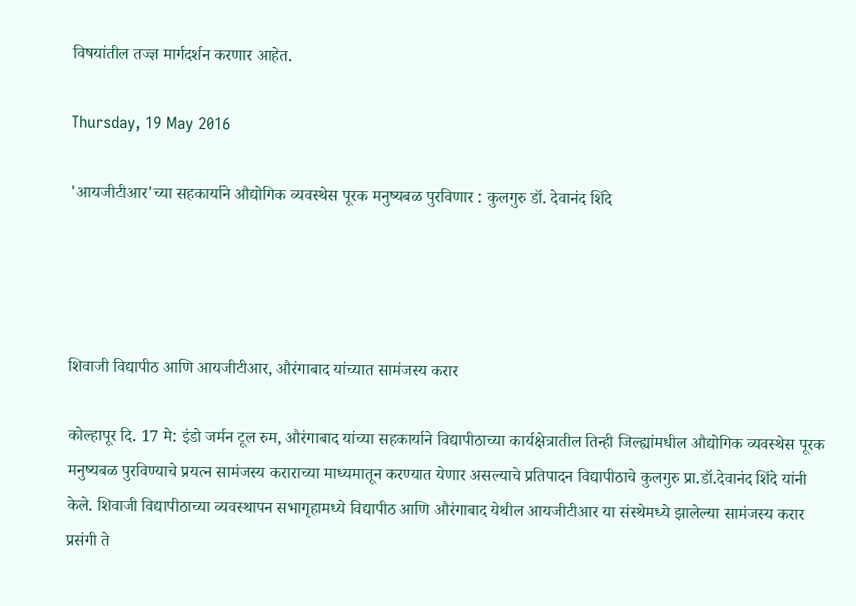विषयांतील तज्ज्ञ मार्गदर्शन करणार आहेत.

Thursday, 19 May 2016

'आयजीटीआर'च्या सहकार्याने औद्योगिक व्यवस्थेस पूरक मनुष्यबळ पुरविणार : कुलगुरु डॉ. देवानंद शिंदे




शिवाजी विद्यापीठ आणि आयजीटीआर, औरंगाबाद यांच्यात सामंजस्य करार

कोल्हापूर दि. 17 मे: इंडो जर्मन टूल रुम, औरंगाबाद यांच्या सहकार्याने विद्यापीठाच्या कार्यक्षेत्रातील तिन्ही जिल्ह्यांमधील औद्योगिक व्यवस्थेस पूरक मनुष्यबळ पुरविण्याचे प्रयत्न सामंजस्य कराराच्या माध्यमातून करण्यात येणार असल्याचे प्रतिपादन विद्यापीठाचे कुलगुरु प्रा.डॉ.देवानंद शिंदे यांनी केले. शिवाजी विद्यापीठाच्या व्यवस्थापन सभागृहामध्ये विद्यापीठ आणि औरंगाबाद येथील आयजीटीआर या संस्थेमध्ये झालेल्या सामंजस्य करार प्रसंगी ते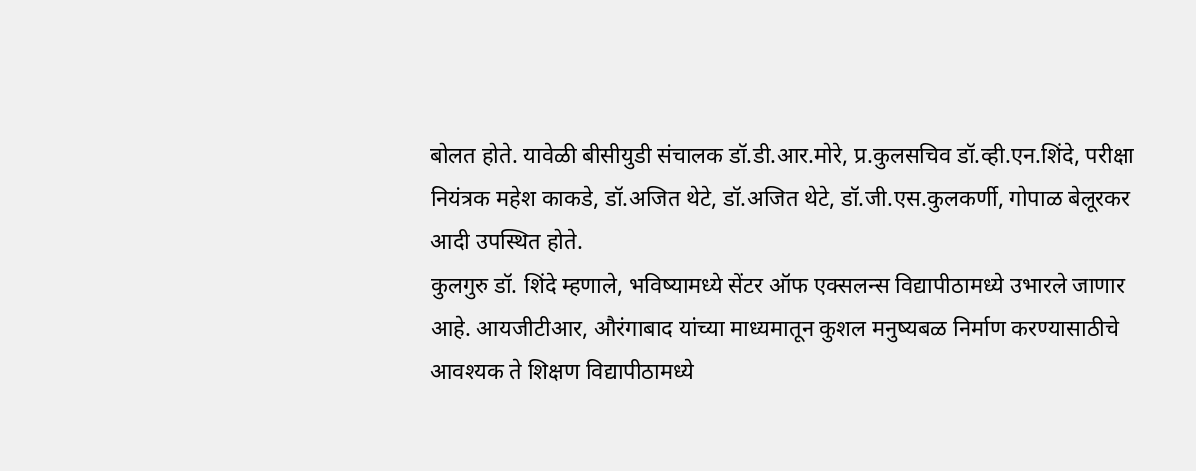बोलत होते. यावेळी बीसीयुडी संचालक डॉ.डी.आर.मोरे, प्र.कुलसचिव डॉ.व्ही.एन.शिंदे, परीक्षा नियंत्रक महेश काकडे, डॉ.अजित थेटे, डॉ.अजित थेटे, डॉ.जी.एस.कुलकर्णी, गोपाळ बेलूरकर आदी उपस्थित होते.
कुलगुरु डॉ. शिंदे म्हणाले, भविष्यामध्ये सेंटर ऑफ एक्सलन्स विद्यापीठामध्ये उभारले जाणार आहे. आयजीटीआर, औरंगाबाद यांच्या माध्यमातून कुशल मनुष्यबळ निर्माण करण्यासाठीचे आवश्यक ते शिक्षण विद्यापीठामध्ये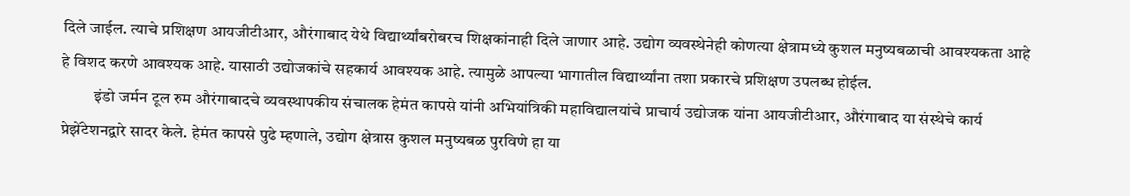दिले जाईल. त्याचे प्रशिक्षण आयजीटीआर, औरंगाबाद येथे विद्यार्थ्यांबरोबरच शिक्षकांनाही दिले जाणार आहे. उद्योग व्यवस्थेनेही कोणत्या क्षेत्रामध्ये कुशल मनुष्यबळाची आवश्यकता आहे हे विशद करणे आवश्यक आहे. यासाठी उद्योजकांचे सहकार्य आवश्यक आहे. त्यामुळे आपल्या भागातील विद्यार्थ्यांना तशा प्रकारचे प्रशिक्षण उपलब्ध होईल.
          इंडो जर्मन टूल रुम औरंगाबादचे व्यवस्थापकीय संचालक हेमंत कापसे यांनी अभियांत्रिकी महाविद्यालयांचे प्राचार्य उद्योजक यांना आयजीटीआर, औरंगाबाद या संस्थेचे कार्य प्रेझेंटेशनद्वारे सादर केले. हेमंत कापसे पुढे म्हणाले, उद्योग क्षेत्रास कुशल मनुष्यबळ पुरविणे हा या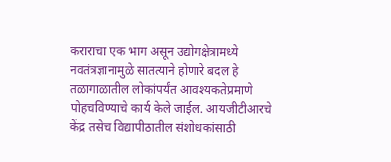कराराचा एक भाग असून उद्योगक्षेत्रामध्ये नवतंत्रज्ञानामुळे सातत्याने होणारे बदल हे तळागाळातील लोकांपर्यंत आवश्यकतेप्रमाणे पोहचविण्याचे कार्य केले जाईल. आयजीटीआरचे केंद्र तसेच विद्यापीठातील संशोधकांसाठी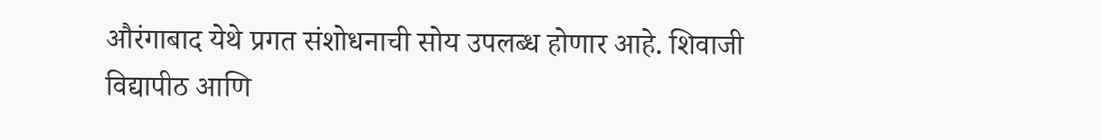औरंगाबाद येथे प्रगत संशोधनाची सोय उपलब्ध होणार आहे. शिवाजी विद्यापीठ आणि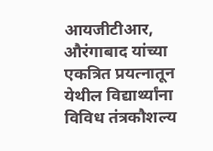आयजीटीआर, औरंगाबाद यांच्या एकत्रित प्रयत्नातून येथील विद्यार्थ्यांना विविध तंत्रकौशल्य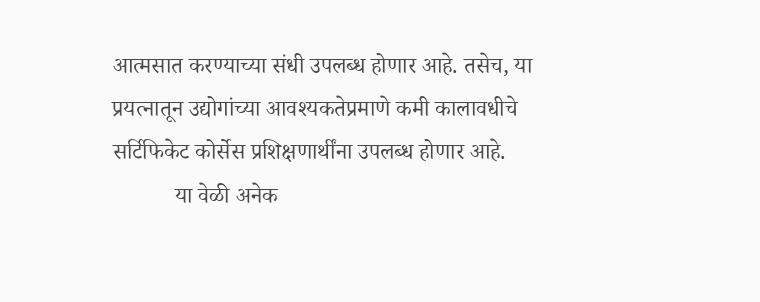आत्मसात करण्याच्या संधी उपलब्ध होणार आहे. तसेच, या प्रयत्नातून उद्योगांच्या आवश्यकतेप्रमाणे कमी कालावधीचे सर्टिफिकेट कोर्सेस प्रशिक्षणार्थींना उपलब्ध होणार आहे.
           या वेळी अनेक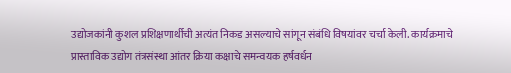उद्योजकांनी कुशल प्रशिक्षणार्थीची अत्यंत निकड असल्याचे सांगून संबंधि विषयांवर चर्चा केली. कार्यक्रमाचे प्रास्ताविक उद्योग तंत्रसंस्था आंतर क्रिया कक्षाचे समन्वयक हर्षवर्धन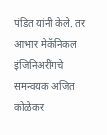पंडित यांनी केले. तर आभार मेकॅनिकल इंजिनिअरींगचे समन्वयक अजित कोळेकर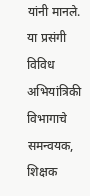यांनी मानले. या प्रसंगी विविध अभियांत्रिकी विभागाचे समन्वयक, शिक्षक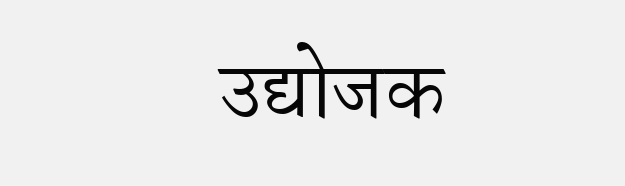उद्योजक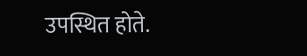उपस्थित होते.